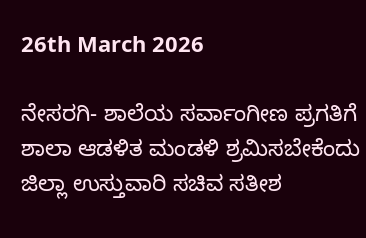26th March 2026

ನೇಸರಗಿ- ಶಾಲೆಯ ಸರ್ವಾಂಗೀಣ ಪ್ರಗತಿಗೆ ಶಾಲಾ ಆಡಳಿತ ಮಂಡಳಿ ಶ್ರಮಿಸಬೇಕೆಂದು ಜಿಲ್ಲಾ ಉಸ್ತುವಾರಿ ಸಚಿವ ಸತೀಶ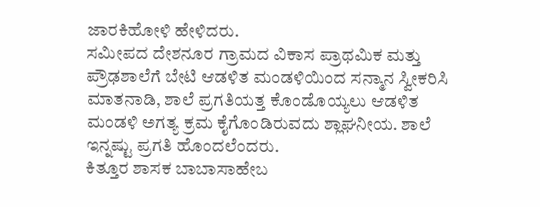ಜಾರಕಿಹೋಳಿ ಹೇಳಿದರು.
ಸಮೀಪದ ದೇಶನೂರ ಗ್ರಾಮದ ವಿಕಾಸ ಪ್ರಾಥಮಿಕ ಮತ್ತು ಪ್ರೌಢಶಾಲೆಗೆ ಬೇಟಿ ಆಡಳಿತ ಮಂಡಳಿಯಿಂದ ಸನ್ಮಾನ ಸ್ವೀಕರಿಸಿ ಮಾತನಾಡಿ, ಶಾಲೆ ಪ್ರಗತಿಯತ್ತ ಕೊಂಡೊಯ್ಯಲು ಆಡಳಿತ ಮಂಡಳಿ ಅಗತ್ಯ ಕ್ರಮ ಕೈಗೊಂಡಿರುವದು ಶ್ಲಾಘನೀಯ. ಶಾಲೆ ಇನ್ನಷ್ಟು ಪ್ರಗತಿ ಹೊಂದಲೆಂದರು.
ಕಿತ್ತೂರ ಶಾಸಕ ಬಾಬಾಸಾಹೇಬ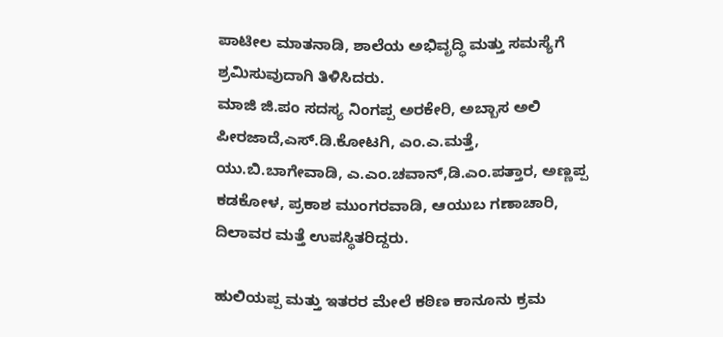ಪಾಟೀಲ ಮಾತನಾಡಿ, ಶಾಲೆಯ ಅಭಿವೃದ್ಧಿ ಮತ್ತು ಸಮಸ್ಯೆಗೆ ಶ್ರಮಿಸುವುದಾಗಿ ತಿಳಿಸಿದರು.
ಮಾಜಿ ಜಿ.ಪಂ ಸದಸ್ಯ ನಿಂಗಪ್ಪ ಅರಕೇರಿ, ಅಬ್ಬಾಸ ಅಲಿ ಪೀರಜಾದೆ,ಎಸ್.ಡಿ.ಕೋಟಗಿ, ಎಂ.ಎ.ಮತ್ತೆ, ಯು.ಬಿ.ಬಾಗೇವಾಡಿ, ಎ.ಎಂ.ಚವಾನ್,ಡಿ.ಎಂ.ಪತ್ತಾರ, ಅಣ್ಣಪ್ಪ ಕಡಕೋಳ, ಪ್ರಕಾಶ ಮುಂಗರವಾಡಿ, ಆಯುಬ ಗಣಾಚಾರಿ, ದಿಲಾವರ ಮತ್ತೆ ಉಪಸ್ಥಿತರಿದ್ದರು.

ಹುಲಿಯಪ್ಪ ಮತ್ತು ಇತರರ ಮೇಲೆ ಕಠಿಣ ಕಾನೂನು ಕ್ರಮ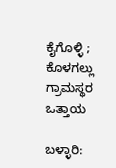ಕೈಗೊಳ್ಳಿ ; ಕೊಳಗಲ್ಲು ಗ್ರಾಮಸ್ಥರ ಒತ್ತಾಯ

ಬಳ್ಳಾರಿ: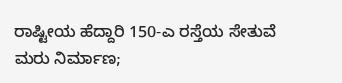ರಾಷ್ಟೀಯ ಹೆದ್ದಾರಿ 150-ಎ ರಸ್ತೆಯ ಸೇತುವೆ ಮರು ನಿರ್ಮಾಣ;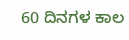60 ದಿನಗಳ ಕಾಲ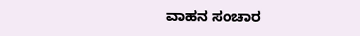ವಾಹನ ಸಂಚಾರ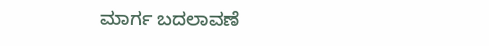ಮಾರ್ಗ ಬದಲಾವಣೆ